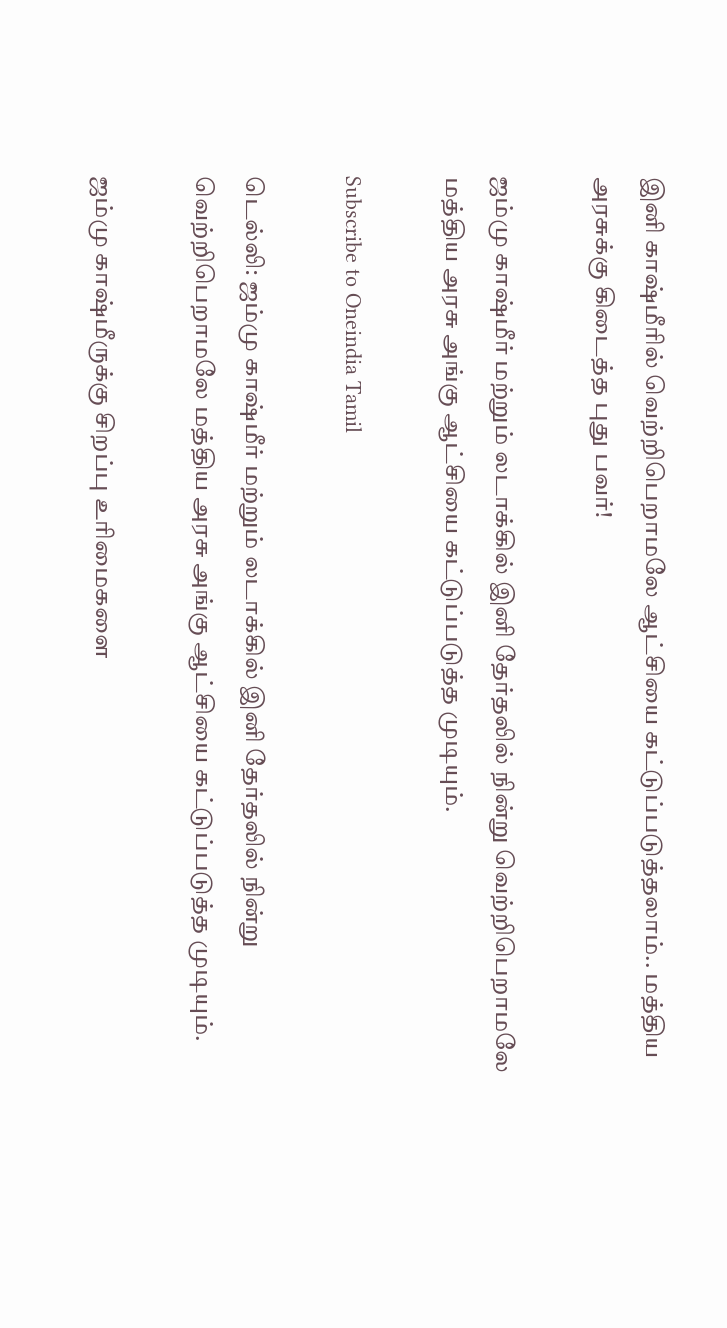இனி காஷ்மீரில் வெற்றிபெறாமலே ஆட்சியை கட்டுப்படுத்தலாம்.. மத்திய அரசுக்கு கிடைத்த புது பவர்!

ஜம்மு காஷ்மீர் மற்றும் லடாக்கில் இனி தேர்தலில் நின்று வெற்றிபெறாமலே மத்திய அரசு அங்கு ஆட்சியை கட்டுப்படுத்த முடியும்.

Subscribe to Oneindia Tamil

டெல்லி: ஜம்மு காஷ்மீர் மற்றும் லடாக்கில் இனி தேர்தலில் நின்று வெற்றிபெறாமலே மத்திய அரசு அங்கு ஆட்சியை கட்டுப்படுத்த முடியும்.

ஜம்மு காஷ்மீருக்கு சிறப்பு உரிமைகளை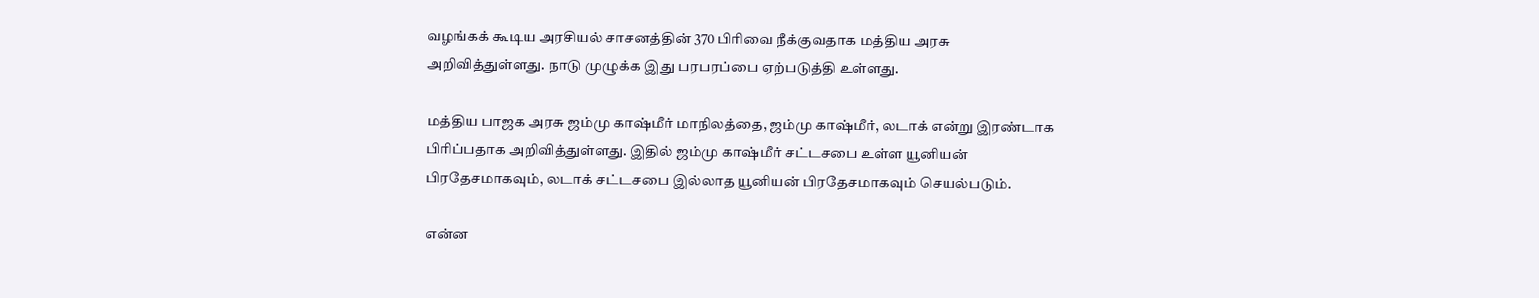வழங்கக் கூடிய அரசியல் சாசனத்தின் 370 பிரிவை நீக்குவதாக மத்திய அரசு அறிவித்துள்ளது. நாடு முழுக்க இது பரபரப்பை ஏற்படுத்தி உள்ளது.

மத்திய பாஜக அரசு ஜம்மு காஷ்மீர் மாநிலத்தை, ஜம்மு காஷ்மீர், லடாக் என்று இரண்டாக பிரிப்பதாக அறிவித்துள்ளது. இதில் ஜம்மு காஷ்மீர் சட்டசபை உள்ள யூனியன் பிரதேசமாகவும், லடாக் சட்டசபை இல்லாத யூனியன் பிரதேசமாகவும் செயல்படும்.

என்ன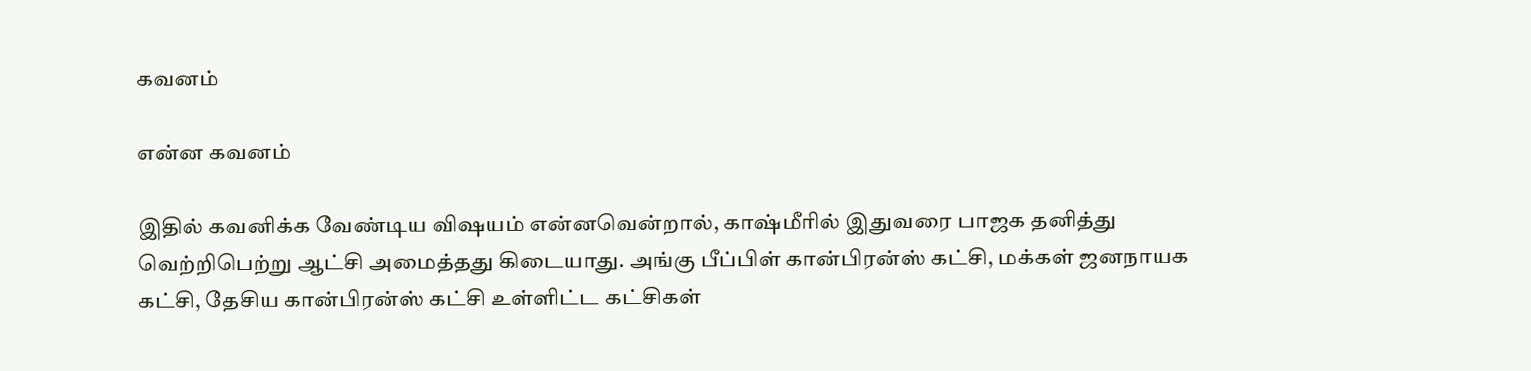கவனம்

என்ன கவனம்

இதில் கவனிக்க வேண்டிய விஷயம் என்னவென்றால், காஷ்மீரில் இதுவரை பாஜக தனித்து வெற்றிபெற்று ஆட்சி அமைத்தது கிடையாது. அங்கு பீப்பிள் கான்பிரன்ஸ் கட்சி, மக்கள் ஜனநாயக கட்சி, தேசிய கான்பிரன்ஸ் கட்சி உள்ளிட்ட கட்சிகள்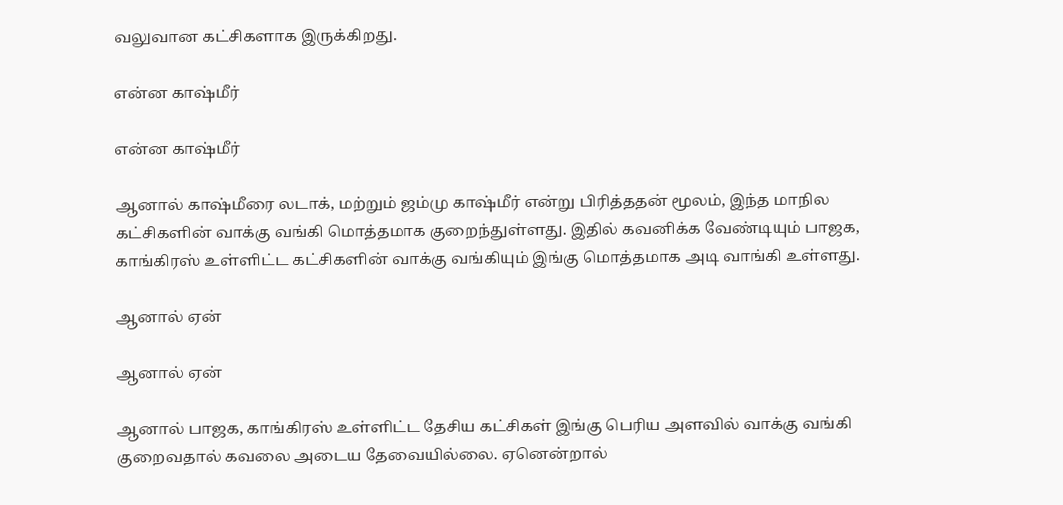வலுவான கட்சிகளாக இருக்கிறது.

என்ன காஷ்மீர்

என்ன காஷ்மீர்

ஆனால் காஷ்மீரை லடாக், மற்றும் ஜம்மு காஷ்மீர் என்று பிரித்ததன் மூலம், இந்த மாநில கட்சிகளின் வாக்கு வங்கி மொத்தமாக குறைந்துள்ளது. இதில் கவனிக்க வேண்டியும் பாஜக, காங்கிரஸ் உள்ளிட்ட கட்சிகளின் வாக்கு வங்கியும் இங்கு மொத்தமாக அடி வாங்கி உள்ளது.

ஆனால் ஏன்

ஆனால் ஏன்

ஆனால் பாஜக, காங்கிரஸ் உள்ளிட்ட தேசிய கட்சிகள் இங்கு பெரிய அளவில் வாக்கு வங்கி குறைவதால் கவலை அடைய தேவையில்லை. ஏனென்றால்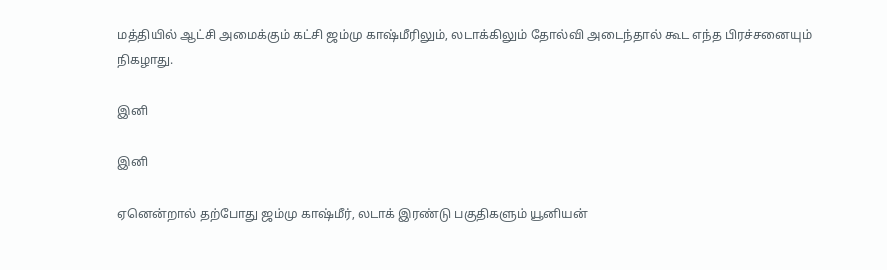மத்தியில் ஆட்சி அமைக்கும் கட்சி ஜம்மு காஷ்மீரிலும், லடாக்கிலும் தோல்வி அடைந்தால் கூட எந்த பிரச்சனையும் நிகழாது.

இனி

இனி

ஏனென்றால் தற்போது ஜம்மு காஷ்மீர், லடாக் இரண்டு பகுதிகளும் யூனியன்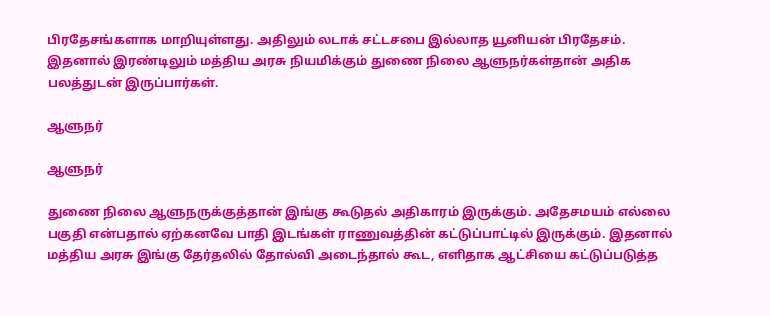பிரதேசங்களாக மாறியுள்ளது. அதிலும் லடாக் சட்டசபை இல்லாத யூனியன் பிரதேசம். இதனால் இரண்டிலும் மத்திய அரசு நியமிக்கும் துணை நிலை ஆளுநர்கள்தான் அதிக பலத்துடன் இருப்பார்கள்.

ஆளுநர்

ஆளுநர்

துணை நிலை ஆளுநருக்குத்தான் இங்கு கூடுதல் அதிகாரம் இருக்கும். அதேசமயம் எல்லை பகுதி என்பதால் ஏற்கனவே பாதி இடங்கள் ராணுவத்தின் கட்டுப்பாட்டில் இருக்கும். இதனால் மத்திய அரசு இங்கு தேர்தலில் தோல்வி அடைந்தால் கூட, எளிதாக ஆட்சியை கட்டுப்படுத்த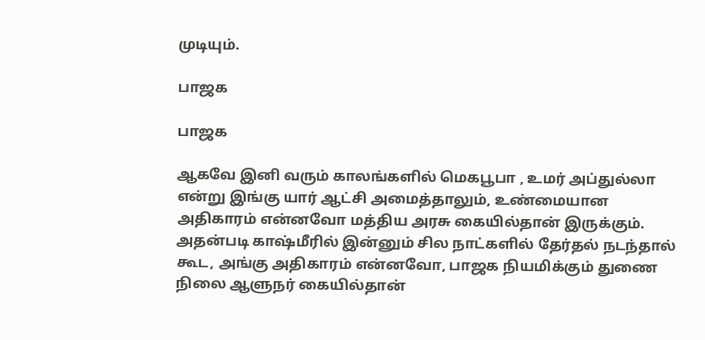முடியும்.

பாஜக

பாஜக

ஆகவே இனி வரும் காலங்களில் மெகபூபா , உமர் அப்துல்லா என்று இங்கு யார் ஆட்சி அமைத்தாலும், உண்மையான அதிகாரம் என்னவோ மத்திய அரசு கையில்தான் இருக்கும். அதன்படி காஷ்மீரில் இன்னும் சில நாட்களில் தேர்தல் நடந்தால் கூட, அங்கு அதிகாரம் என்னவோ, பாஜக நியமிக்கும் துணை நிலை ஆளுநர் கையில்தான்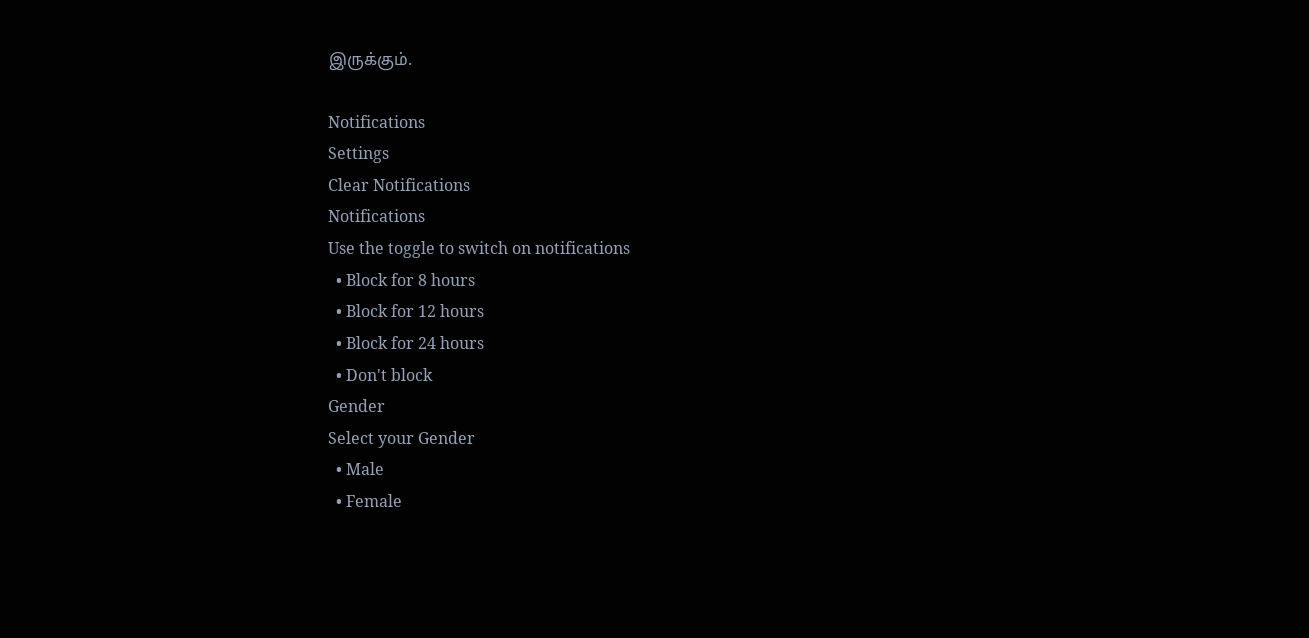இருக்கும்.

Notifications
Settings
Clear Notifications
Notifications
Use the toggle to switch on notifications
  • Block for 8 hours
  • Block for 12 hours
  • Block for 24 hours
  • Don't block
Gender
Select your Gender
  • Male
  • Female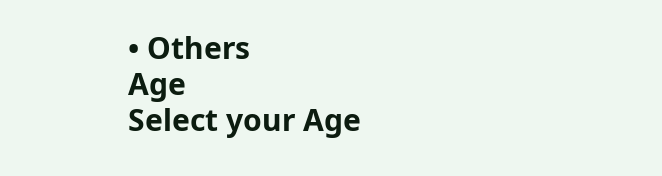• Others
Age
Select your Age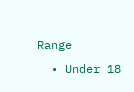Range
  • Under 18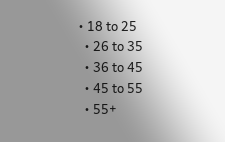• 18 to 25
  • 26 to 35
  • 36 to 45
  • 45 to 55
  • 55+